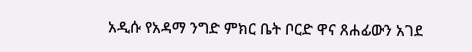አዲሱ የአዳማ ንግድ ምክር ቤት ቦርድ ዋና ጸሐፊውን አገደ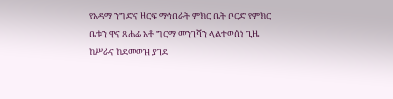የአዳማ ንግድና ዘርፍ ማኅበራት ምክር ቤት ቦርድ የምክር ቤቱን ዋና ጸሐፊ አቶ ግርማ መንገሻን ላልተወሰነ ጊዜ ከሥራና ከደመወዝ ያገደ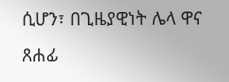ሲሆን፣ በጊዜያዊነት ሌላ ዋና ጸሐፊ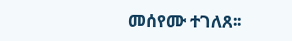መሰየሙ ተገለጸ፡፡